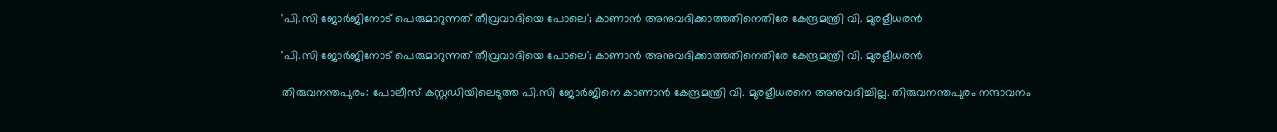'പി.സി ജോര്‍ജിനോട് പെരുമാറുന്നത് തീവ്രവാദിയെ പോലെ'; കാണാന്‍ അനുവദിക്കാത്തതിനെതിരേ കേന്ദ്രമന്ത്രി വി. മുരളീധരന്‍

'പി.സി ജോര്‍ജിനോട് പെരുമാറുന്നത് തീവ്രവാദിയെ പോലെ'; കാണാന്‍ അനുവദിക്കാത്തതിനെതിരേ കേന്ദ്രമന്ത്രി വി. മുരളീധരന്‍

തിരുവനന്തപുരം: പോലീസ് കസ്റ്റഡിയിലെടുത്ത പി.സി ജോര്‍ജിനെ കാണാന്‍ കേന്ദ്രമന്ത്രി വി. മുരളീധരനെ അനുവദിച്ചില്ല. തിരുവനന്തപുരം നന്ദാവനം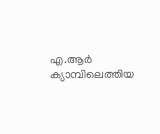എ.ആര്‍ ക്യാമ്പിലെത്തിയ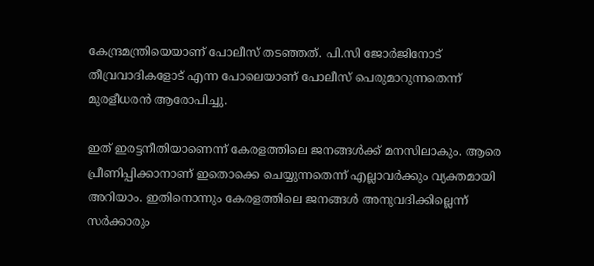കേന്ദ്രമന്ത്രിയെയാണ് പോലീസ് തടഞ്ഞത്. പി.സി ജോര്‍ജിനോട് തീവ്രവാദികളോട് എന്ന പോലെയാണ് പോലീസ് പെരുമാറുന്നതെന്ന് മുരളീധരന്‍ ആരോപിച്ചു.

ഇത് ഇരട്ടനീതിയാണെന്ന് കേരളത്തിലെ ജനങ്ങള്‍ക്ക് മനസിലാകും. ആരെ പ്രീണിപ്പിക്കാനാണ് ഇതൊക്കെ ചെയ്യുന്നതെന്ന് എല്ലാവര്‍ക്കും വ്യക്തമായി അറിയാം. ഇതിനൊന്നും കേരളത്തിലെ ജനങ്ങള്‍ അനുവദിക്കില്ലെന്ന് സര്‍ക്കാരും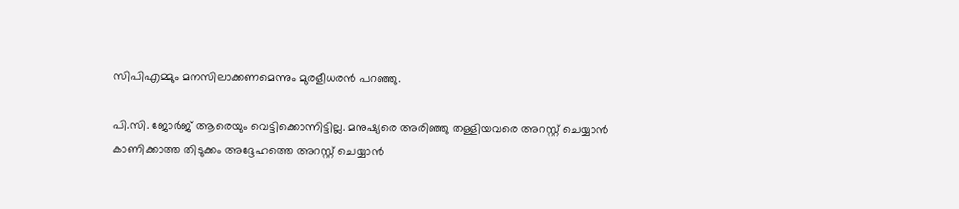സിപിഎമ്മും മനസിലാക്കണമെന്നും മുരളീധരന്‍ പറഞ്ഞു.

പി.സി. ജോര്‍ജ് ആരെയും വെട്ടിക്കൊന്നിട്ടില്ല. മനുഷ്യരെ അരിഞ്ഞു തള്ളിയവരെ അറസ്റ്റ് ചെയ്യാന്‍ കാണിക്കാത്ത തിടുക്കം അദ്ദേഹത്തെ അറസ്റ്റ് ചെയ്യാന്‍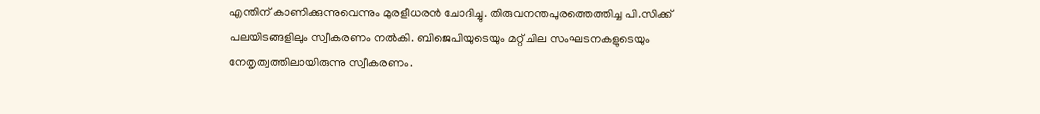എന്തിന് കാണിക്കുന്നുവെന്നും മുരളീധരന്‍ ചോദിച്ചു. തിരുവനന്തപുരത്തെത്തിച്ച പി.സിക്ക് പലയിടങ്ങളിലും സ്വീകരണം നല്‍കി. ബിജെപിയുടെയും മറ്റ് ചില സംഘടനകളുടെയും നേതൃത്വത്തിലായിരുന്നു സ്വീകരണം.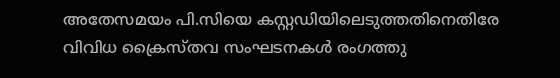അതേസമയം പി.സിയെ കസ്റ്റഡിയിലെടുത്തതിനെതിരേ വിവിധ ക്രൈസ്തവ സംഘടനകള്‍ രംഗത്തു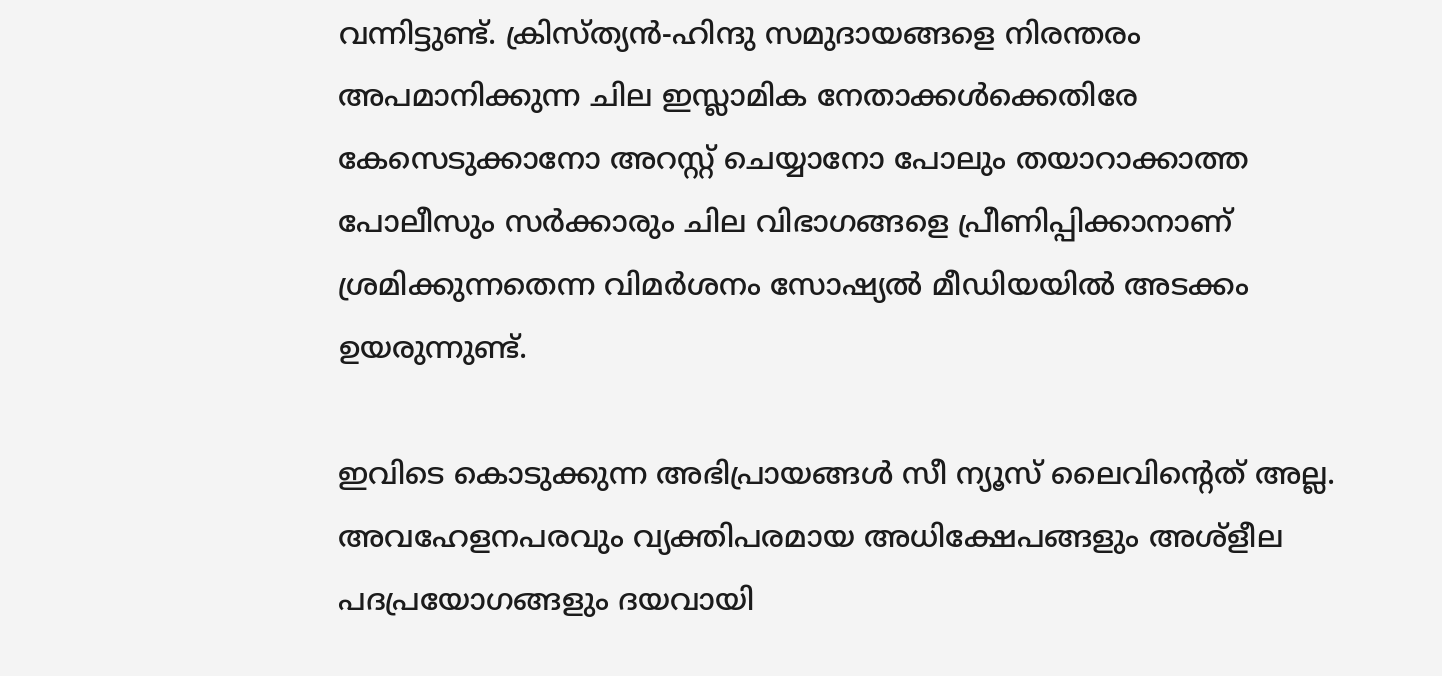വന്നിട്ടുണ്ട്. ക്രിസ്ത്യന്‍-ഹിന്ദു സമുദായങ്ങളെ നിരന്തരം അപമാനിക്കുന്ന ചില ഇസ്ലാമിക നേതാക്കള്‍ക്കെതിരേ കേസെടുക്കാനോ അറസ്റ്റ് ചെയ്യാനോ പോലും തയാറാക്കാത്ത പോലീസും സര്‍ക്കാരും ചില വിഭാഗങ്ങളെ പ്രീണിപ്പിക്കാനാണ് ശ്രമിക്കുന്നതെന്ന വിമര്‍ശനം സോഷ്യല്‍ മീഡിയയില്‍ അടക്കം ഉയരുന്നുണ്ട്.

ഇവിടെ കൊടുക്കുന്ന അഭിപ്രായങ്ങള്‍ സീ ന്യൂസ് ലൈവിന്റെത് അല്ല. അവഹേളനപരവും വ്യക്തിപരമായ അധിക്ഷേപങ്ങളും അശ്‌ളീല പദപ്രയോഗങ്ങളും ദയവായി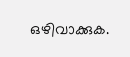ഒഴിവാക്കുക.